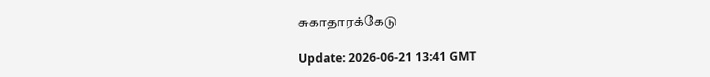சுகாதாரக்கேடு

Update: 2026-06-21 13:41 GMT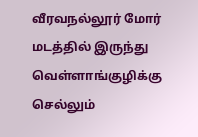வீரவநல்லூர் மோர் மடத்தில் இருந்து வெள்ளாங்குழிக்கு செல்லும்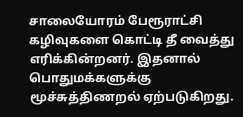சாலையோரம் பேரூராட்சி கழிவுகளை கொட்டி தீ வைத்து எரிக்கின்றனர். இதனால் பொதுமக்களுக்கு மூச்சுத்திணறல் ஏற்படுகிறது.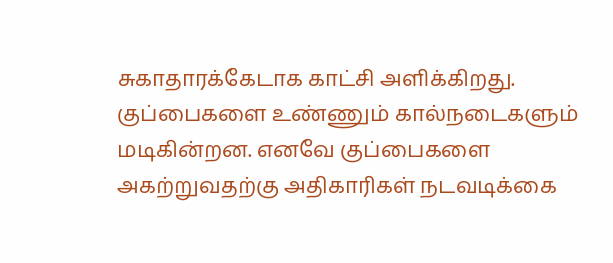சுகாதாரக்கேடாக காட்சி அளிக்கிறது. குப்பைகளை உண்ணும் கால்நடைகளும் மடிகின்றன. எனவே குப்பைகளை அகற்றுவதற்கு அதிகாரிகள் நடவடிக்கை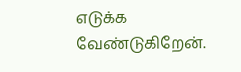எடுக்க வேண்டுகிறேன்.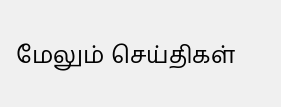மேலும் செய்திகள்